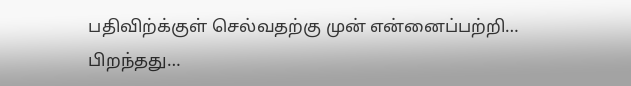பதிவிற்க்குள் செல்வதற்கு முன் என்னைப்பற்றி…
பிறந்தது…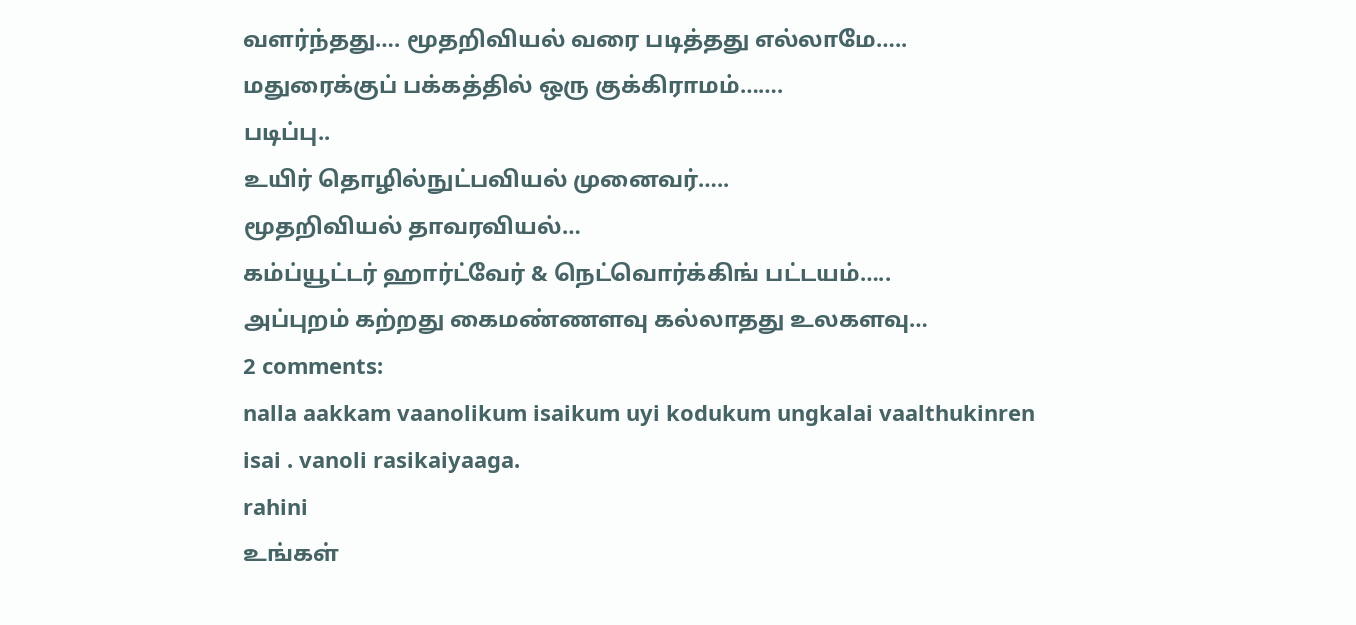வளர்ந்தது…. மூதறிவியல் வரை படித்தது எல்லாமே…..
மதுரைக்குப் பக்கத்தில் ஒரு குக்கிராமம்…….
படிப்பு..
உயிர் தொழில்நுட்பவியல் முனைவர்…..
மூதறிவியல் தாவரவியல்…
கம்ப்யூட்டர் ஹார்ட்வேர் & நெட்வொர்க்கிங் பட்டயம்…..
அப்புறம் கற்றது கைமண்ணளவு கல்லாதது உலகளவு…
2 comments:
nalla aakkam vaanolikum isaikum uyi kodukum ungkalai vaalthukinren
isai . vanoli rasikaiyaaga.
rahini
உங்கள்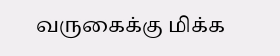வருகைக்கு மிக்க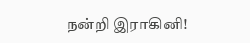நன்றி இராகினி!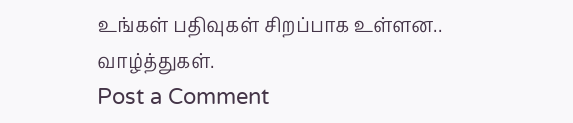உங்கள் பதிவுகள் சிறப்பாக உள்ளன.. வாழ்த்துகள்.
Post a Comment